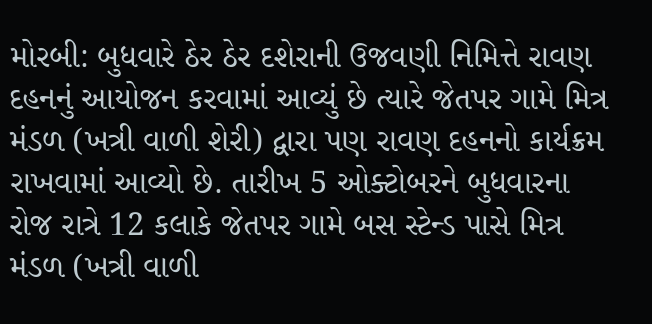મોરબી: બુધવારે ઠેર ઠેર દશેરાની ઉજવણી નિમિત્તે રાવણ દહનનું આયોજન કરવામાં આવ્યું છે ત્યારે જેતપર ગામે મિત્ર મંડળ (ખત્રી વાળી શેરી) દ્વારા પણ રાવણ દહનનો કાર્યક્રમ રાખવામાં આવ્યો છે. તારીખ 5 ઓક્ટોબરને બુધવારના રોજ રાત્રે 12 કલાકે જેતપર ગામે બસ સ્ટેન્ડ પાસે મિત્ર મંડળ (ખત્રી વાળી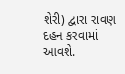શેરી) દ્વારા રાવણ દહન કરવામાં આવશે.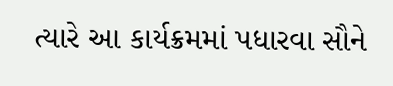ત્યારે આ કાર્યક્રમમાં પધારવા સૌને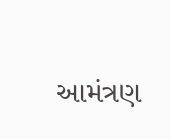આમંત્રણ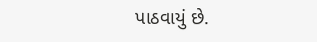પાઠવાયું છે.